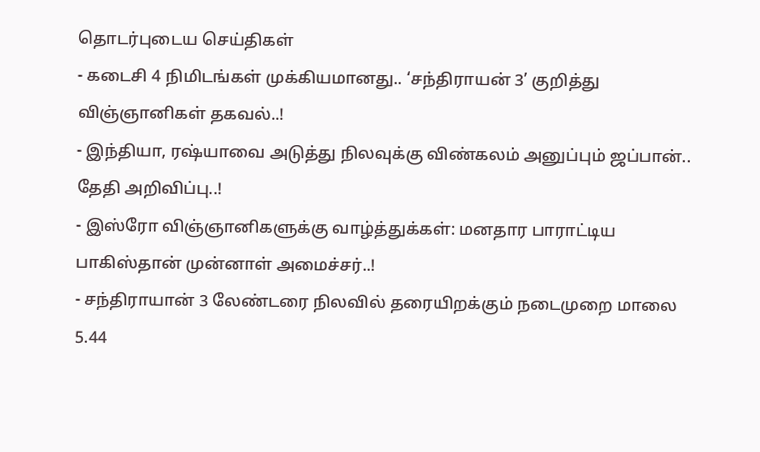தொடர்புடைய செய்திகள்
- கடைசி 4 நிமிடங்கள் முக்கியமானது.. ‘சந்திராயன் 3’ குறித்து விஞ்ஞானிகள் தகவல்..!
- இந்தியா, ரஷ்யாவை அடுத்து நிலவுக்கு விண்கலம் அனுப்பும் ஜப்பான்.. தேதி அறிவிப்பு..!
- இஸ்ரோ விஞ்ஞானிகளுக்கு வாழ்த்துக்கள்: மனதார பாராட்டிய பாகிஸ்தான் முன்னாள் அமைச்சர்..!
- சந்திராயான் 3 லேண்டரை நிலவில் தரையிறக்கும் நடைமுறை மாலை 5.44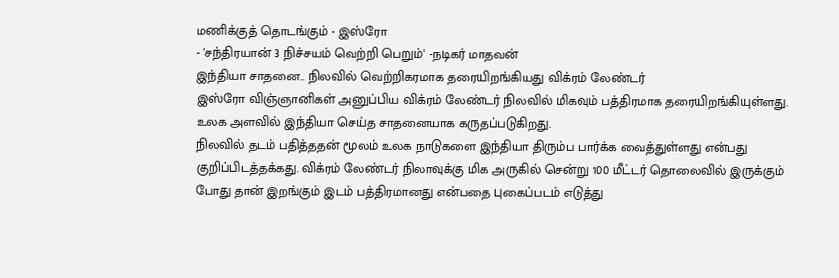மணிக்குத் தொடங்கும் - இஸ்ரோ
- 'சந்திரயான் 3 நிச்சயம் வெற்றி பெறும்' -நடிகர் மாதவன்
இந்தியா சாதனை.. நிலவில் வெற்றிகரமாக தரையிறங்கியது விக்ரம் லேண்டர்
இஸ்ரோ விஞ்ஞானிகள் அனுப்பிய விக்ரம் லேண்டர் நிலவில் மிகவும் பத்திரமாக தரையிறங்கியுள்ளது. உலக அளவில் இந்தியா செய்த சாதனையாக கருதப்படுகிறது.
நிலவில் தடம் பதித்ததன் மூலம் உலக நாடுகளை இந்தியா திரும்ப பார்க்க வைத்துள்ளது என்பது குறிப்பிடத்தக்கது. விக்ரம் லேண்டர் நிலாவுக்கு மிக அருகில் சென்று 100 மீட்டர் தொலைவில் இருக்கும் போது தான் இறங்கும் இடம் பத்திரமானது என்பதை புகைப்படம் எடுத்து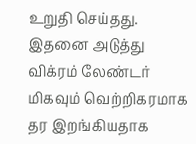உறுதி செய்தது.
இதனை அடுத்து விக்ரம் லேண்டர் மிகவும் வெற்றிகரமாக தர இறங்கியதாக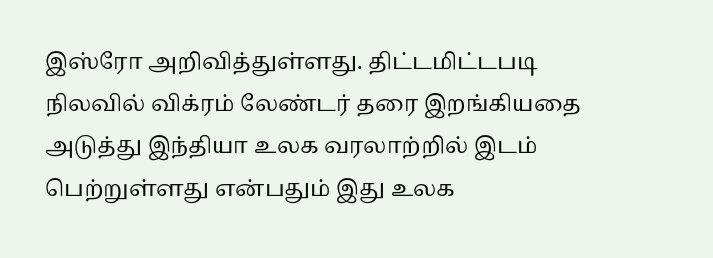இஸ்ரோ அறிவித்துள்ளது. திட்டமிட்டபடி நிலவில் விக்ரம் லேண்டர் தரை இறங்கியதை அடுத்து இந்தியா உலக வரலாற்றில் இடம் பெற்றுள்ளது என்பதும் இது உலக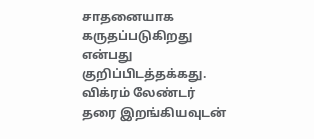சாதனையாக கருதப்படுகிறது என்பது குறிப்பிடத்தக்கது.
விக்ரம் லேண்டர் தரை இறங்கியவுடன்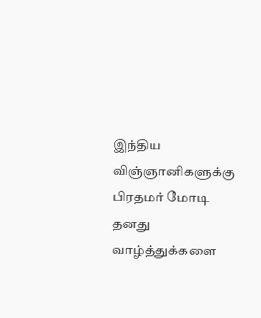இந்திய விஞ்ஞானிகளுக்கு பிரதமர் மோடி தனது வாழ்த்துக்களை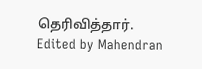தெரிவித்தார்.
Edited by Mahendran